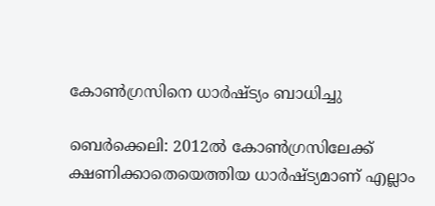കോണ്‍ഗ്രസിനെ ധാര്‍ഷ്ട്യം ബാധിച്ചു

ബെര്‍ക്കെലി: 2012ല്‍ കോണ്‍ഗ്രസിലേക്ക് ക്ഷണിക്കാതെയെത്തിയ ധാര്‍ഷ്ട്യമാണ് എല്ലാം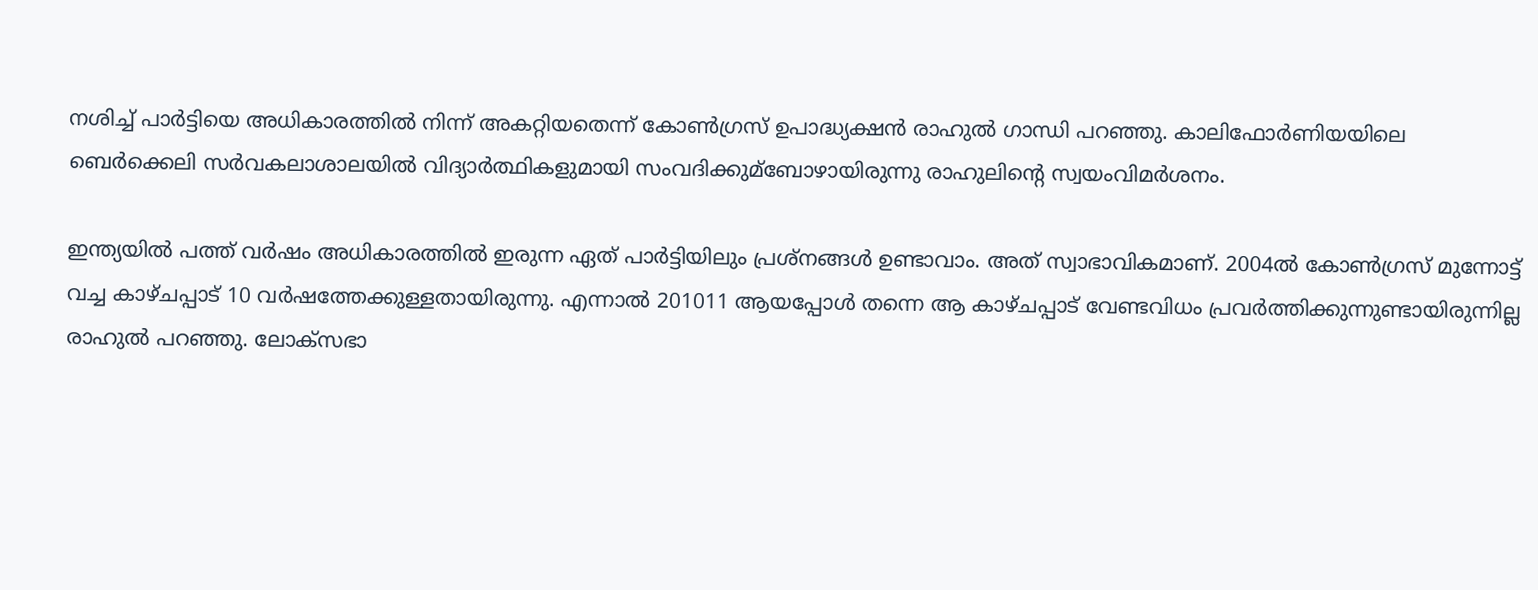നശിച്ച് പാര്‍ട്ടിയെ അധികാരത്തില്‍ നിന്ന് അകറ്റിയതെന്ന് കോണ്‍ഗ്രസ് ഉപാദ്ധ്യക്ഷന്‍ രാഹുല്‍ ഗാന്ധി പറഞ്ഞു. കാലിഫോര്‍ണിയയിലെ ബെര്‍ക്കെലി സര്‍വകലാശാലയില്‍ വിദ്യാര്‍ത്ഥികളുമായി സംവദിക്കുമ്‌ബോഴായിരുന്നു രാഹുലിന്റെ സ്വയംവിമര്‍ശനം.

ഇന്ത്യയില്‍ പത്ത് വര്‍ഷം അധികാരത്തില്‍ ഇരുന്ന ഏത് പാര്‍ട്ടിയിലും പ്രശ്‌നങ്ങള്‍ ഉണ്ടാവാം. അത് സ്വാഭാവികമാണ്. 2004ല്‍ കോണ്‍ഗ്രസ് മുന്നോട്ട് വച്ച കാഴ്ചപ്പാട് 10 വര്‍ഷത്തേക്കുള്ളതായിരുന്നു. എന്നാല്‍ 201011 ആയപ്പോള്‍ തന്നെ ആ കാഴ്ചപ്പാട് വേണ്ടവിധം പ്രവര്‍ത്തിക്കുന്നുണ്ടായിരുന്നില്ല രാഹുല്‍ പറഞ്ഞു. ലോക്‌സഭാ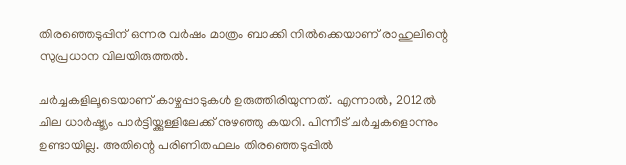തിരഞ്ഞെടുപ്പിന് ഒന്നര വര്‍ഷം മാത്രം ബാക്കി നില്‍ക്കെയാണ് രാഹുലിന്റെ സുപ്രധാന വിലയിരുത്തല്‍.

ചര്‍ച്ചകളിലൂടെയാണ് കാഴ്ചപ്പാടുകള്‍ ഉരുത്തിരിയുന്നത്. എന്നാല്‍, 2012ല്‍ ചില ധാര്‍ഷ്ട്യം പാര്‍ട്ടിയ്ക്കുള്ളിലേക്ക് നുഴഞ്ഞു കയറി. പിന്നീട് ചര്‍ച്ചകളൊന്നും ഉണ്ടായില്ല. അതിന്റെ പരിണിതഫലം തിരഞ്ഞെടുപ്പില്‍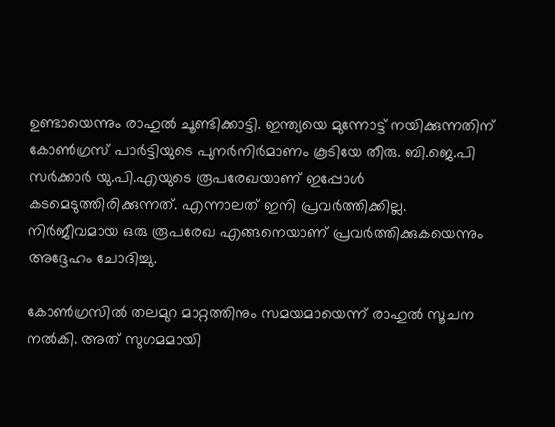ഉണ്ടായെന്നും രാഹുല്‍ ചൂണ്ടിക്കാട്ടി. ഇന്ത്യയെ മുന്നോട്ട് നയിക്കുന്നതിന് കോണ്‍ഗ്രസ് പാര്‍ട്ടിയുടെ പുനര്‍നിര്‍മാണം കൂടിയേ തീരു. ബി.ജെ.പി സര്‍ക്കാര്‍ യു.പി.എയുടെ രൂപരേഖയാണ് ഇപ്പോള്‍ കടമെടുത്തിരിക്കുന്നത്. എന്നാലത് ഇനി പ്രവര്‍ത്തിക്കില്ല. നിര്‍ജീവമായ ഒരു രൂപരേഖ എങ്ങനെയാണ് പ്രവര്‍ത്തിക്കുകയെന്നും അദ്ദേഹം ചോദിച്ചു.

കോണ്‍ഗ്രസില്‍ തലമുറ മാറ്റത്തിനും സമയമായെന്ന് രാഹുല്‍ സൂചന നല്‍കി. അത് സുഗമമായി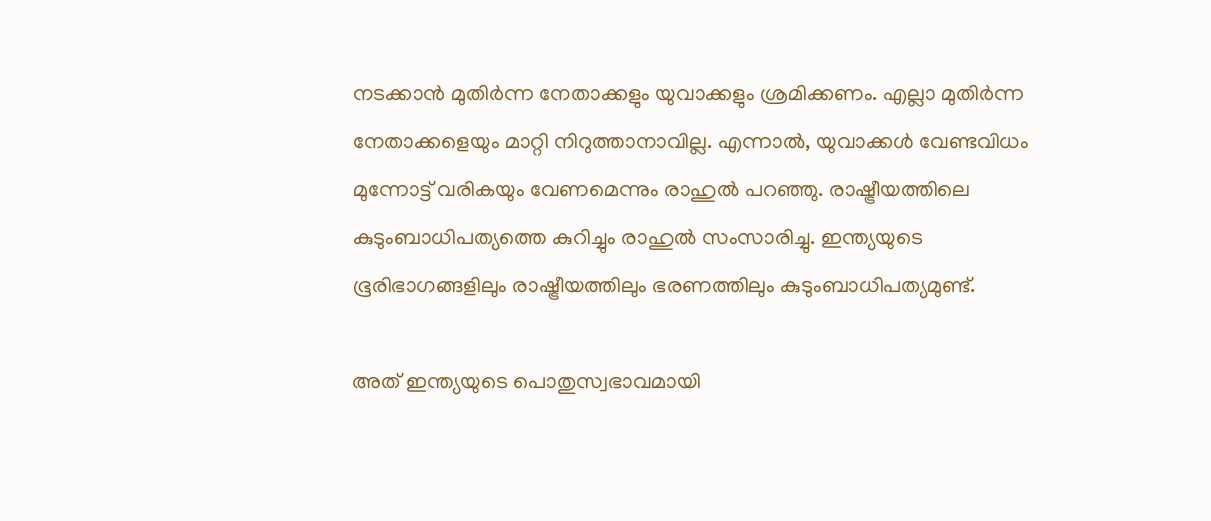നടക്കാന്‍ മുതിര്‍ന്ന നേതാക്കളും യുവാക്കളും ശ്രമിക്കണം. എല്ലാ മുതിര്‍ന്ന നേതാക്കളെയും മാറ്റി നിറുത്താനാവില്ല. എന്നാല്‍, യുവാക്കള്‍ വേണ്ടവിധം മുന്നോട്ട് വരികയും വേണമെന്നും രാഹുല്‍ പറഞ്ഞു. രാഷ്ട്രീയത്തിലെ കുടുംബാധിപത്യത്തെ കുറിച്ചും രാഹുല്‍ സംസാരിച്ചു. ഇന്ത്യയുടെ ഭൂരിഭാഗങ്ങളിലും രാഷ്ട്രീയത്തിലും ഭരണത്തിലും കുടുംബാധിപത്യമുണ്ട്.

അത് ഇന്ത്യയുടെ പൊതുസ്വഭാവമായി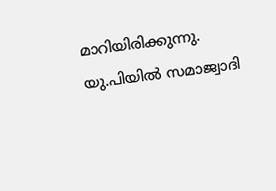മാറിയിരിക്കുന്നു. യു.പിയില്‍ സമാജ്വാദി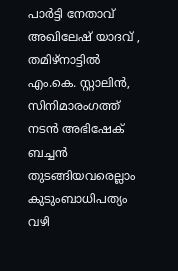പാര്‍ട്ടി നേതാവ് അഖിലേഷ് യാദവ് , തമിഴ്‌നാട്ടില്‍ എം.കെ. സ്റ്റാലിന്‍, സിനിമാരംഗത്ത് നടന്‍ അഭിഷേക് ബച്ചന്‍ തുടങ്ങിയവരെല്ലാം കുടുംബാധിപത്യം വഴി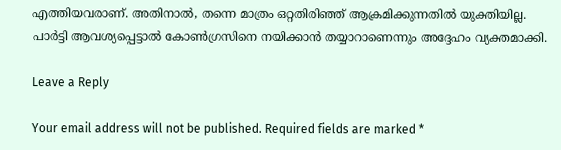എത്തിയവരാണ്. അതിനാല്‍, തന്നെ മാത്രം ഒറ്റതിരിഞ്ഞ് ആക്രമിക്കുന്നതില്‍ യുക്തിയില്ല. പാര്‍ട്ടി ആവശ്യപ്പെട്ടാല്‍ കോണ്‍ഗ്രസിനെ നയിക്കാന്‍ തയ്യാറാണെന്നും അദ്ദേഹം വ്യക്തമാക്കി.

Leave a Reply

Your email address will not be published. Required fields are marked *